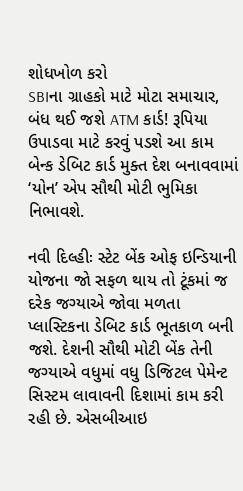શોધખોળ કરો
SBIના ગ્રાહકો માટે મોટા સમાચાર, બંધ થઈ જશે ATM કાર્ડ! રૂપિયા ઉપાડવા માટે કરવું પડશે આ કામ
બેન્ક ડેબિટ કાર્ડ મુક્ત દેશ બનાવવામાં ‘યોન’ એપ સૌથી મોટી ભુમિકા નિભાવશે.

નવી દિલ્હીઃ સ્ટેટ બેંક ઓફ ઇન્ડિયાની યોજના જો સફળ થાય તો ટૂંકમાં જ દરેક જગ્યાએ જોવા મળતા પ્લાસ્ટિકના ડેબિટ કાર્ડ ભૂતકાળ બની જશે. દેશની સૌથી મોટી બેંક તેની જગ્યાએ વધુમાં વધુ ડિજિટલ પેમેન્ટ સિસ્ટમ લાવાવની દિશામાં કામ કરી રહી છે. એસબીઆઇ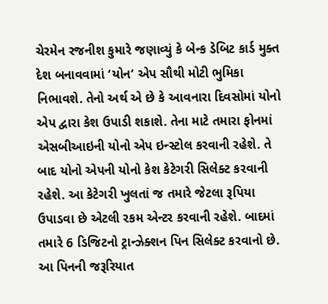ચેરમેન રજનીશ કુમારે જણાવ્યું કે બેન્ક ડેબિટ કાર્ડ મુક્ત દેશ બનાવવામાં ‘યોન’ એપ સૌથી મોટી ભુમિકા નિભાવશે. તેનો અર્થ એ છે કે આવનારા દિવસોમાં યોનો એપ દ્વારા કેશ ઉપાડી શકાશે. તેના માટે તમારા ફોનમાં એસબીઆઇની યોનો એપ ઇન્સ્ટોલ કરવાની રહેશે. તે બાદ યોનો એપની યોનો કેશ કેટેગરી સિલેક્ટ કરવાની રહેશે. આ કેટેગરી ખુલતાં જ તમારે જેટલા રૂપિયા ઉપાડવા છે એટલી રકમ એન્ટર કરવાની રહેશે. બાદમાં તમારે 6 ડિજિટનો ટ્રાન્ઝેક્શન પિન સિલેક્ટ કરવાનો છે. આ પિનની જરૂરિયાત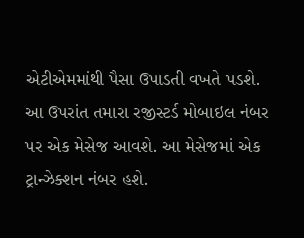એટીએમમાંથી પૈસા ઉપાડતી વખતે પડશે. આ ઉપરાંત તમારા રજીસ્ટર્ડ મોબાઇલ નંબર પર એક મેસેજ આવશે. આ મેસેજમાં એક ટ્રાન્ઝેક્શન નંબર હશે.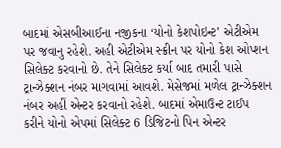બાદમાં એસબીઆઈના નજીકના ‘યોનો કેશપોઇન્ટ’ એટીએમ પર જવાનુ રહેશે. અહી એટીએમ સ્ક્રીન પર યોનો કેશ ઓપ્શન સિલેક્ટ કરવાનો છે. તેને સિલેક્ટ કર્યા બાદ તમારી પાસે ટ્રાન્ઝેક્શન નંબર માગવામાં આવશે. મેસેજમાં મળેલ ટ્રાન્ઝેક્શન નંબર અહીં એન્ટર કરવાનો રહેશે. બાદમાં એમાઉન્ટ ટાઈપ કરીને યોનો એપમાં સિલેક્ટ 6 ડિજિટનો પિન એન્ટર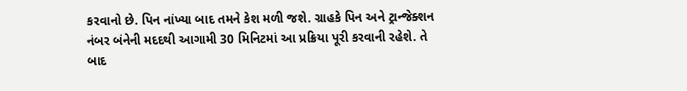કરવાનો છે. પિન નાંખ્યા બાદ તમને કેશ મળી જશે. ગ્રાહકે પિન અને ટ્રાન્જેક્શન નંબર બંનેની મદદથી આગામી 30 મિનિટમાં આ પ્રક્રિયા પૂરી કરવાની રહેશે. તે બાદ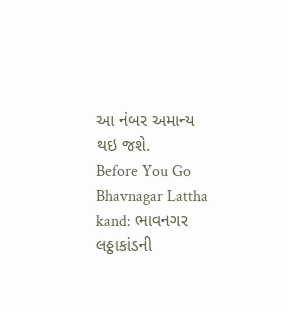આ નંબર અમાન્ય થઇ જશે.
Before You Go
Bhavnagar Lattha kand: ભાવનગર લઠ્ઠાકાંડની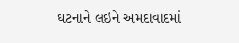ઘટનાને લઇને અમદાવાદમાં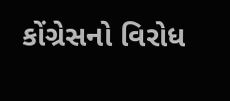કોંગ્રેસનો વિરોધ